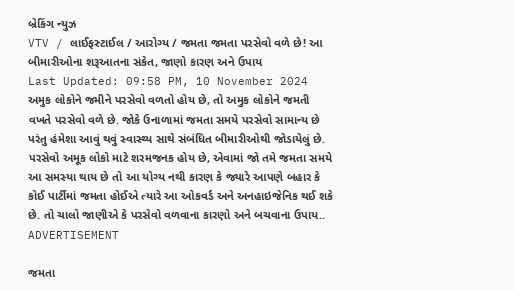બ્રેકિંગ ન્યુઝ
VTV / લાઈફસ્ટાઈલ / આરોગ્ય / જમતા જમતા પરસેવો વળે છે! આ બીમારીઓના શરૂઆતના સંકેત, જાણો કારણ અને ઉપાય
Last Updated: 09:58 PM, 10 November 2024
અમુક લોકોને જમીને પરસેવો વળતો હોય છે, તો અમુક લોકોને જમતી વખતે પરસેવો વળે છે. જોકે ઉનાળામાં જમતા સમયે પરસેવો સામાન્ય છે પરંતુ હંમેશા આવું થવું સ્વાસ્થ્ય સાથે સંબંધિત બીમારીઓથી જોડાયેલું છે. પરસેવો અમૂક લોકો માટે શરમજનક હોય છે, એવામાં જો તમે જમતા સમયે આ સમસ્યા થાય છે તો આ યોગ્ય નથી કારણ કે જ્યારે આપણે બહાર કે કોઈ પાર્ટીમાં જમતા હોઈએ ત્યારે આ ઓકવર્ડ અને અનહાઇજેનિક થઈ શકે છે. તો ચાલો જાણીએ કે પરસેવો વળવાના કારણો અને બચવાના ઉપાય..
ADVERTISEMENT

જમતા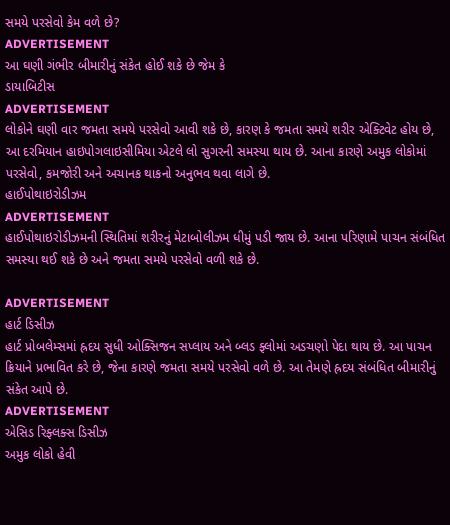સમયે પરસેવો કેમ વળે છે?
ADVERTISEMENT
આ ઘણી ગંભીર બીમારીનું સંકેત હોઈ શકે છે જેમ કે
ડાયાબિટીસ
ADVERTISEMENT
લોકોને ઘણી વાર જમતા સમયે પરસેવો આવી શકે છે, કારણ કે જમતા સમયે શરીર એક્ટિવેટ હોય છે, આ દરમિયાન હાઇપોગલાઇસીમિયા એટલે લો સુગરની સમસ્યા થાય છે. આના કારણે અમુક લોકોમાં પરસેવો, કમજોરી અને અચાનક થાકનો અનુભવ થવા લાગે છે.
હાઈપોથાઇરોડીઝમ
ADVERTISEMENT
હાઈપોથાઇરોડીઝમની સ્થિતિમાં શરીરનું મેટાબોલીઝમ ધીમું પડી જાય છે. આના પરિણામે પાચન સંબંધિત સમસ્યા થઈ શકે છે અને જમતા સમયે પરસેવો વળી શકે છે.

ADVERTISEMENT
હાર્ટ ડિસીઝ
હાર્ટ પ્રોબલેમ્સમાં હ્રદય સુધી ઓક્સિજન સપ્લાય અને બ્લડ ફ્લોમાં અડચણો પેદા થાય છે. આ પાચન ક્રિયાને પ્રભાવિત કરે છે, જેના કારણે જમતા સમયે પરસેવો વળે છે. આ તેમણે હ્રદય સંબંધિત બીમારીનું સંકેત આપે છે.
ADVERTISEMENT
એસિડ રિફ્લક્સ ડિસીઝ
અમુક લોકો હેવી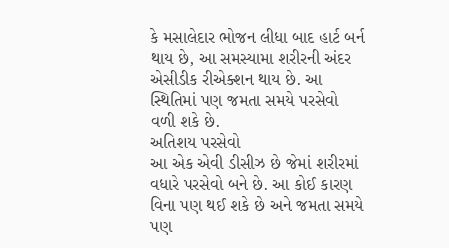કે મસાલેદાર ભોજન લીધા બાદ હાર્ટ બર્ન થાય છે, આ સમસ્યામા શરીરની અંદર એસીડીક રીએક્શન થાય છે. આ સ્થિતિમાં પણ જમતા સમયે પરસેવો વળી શકે છે.
અતિશય પરસેવો
આ એક એવી ડીસીઝ છે જેમાં શરીરમાં વધારે પરસેવો બને છે. આ કોઈ કારણ વિના પણ થઈ શકે છે અને જમતા સમયે પણ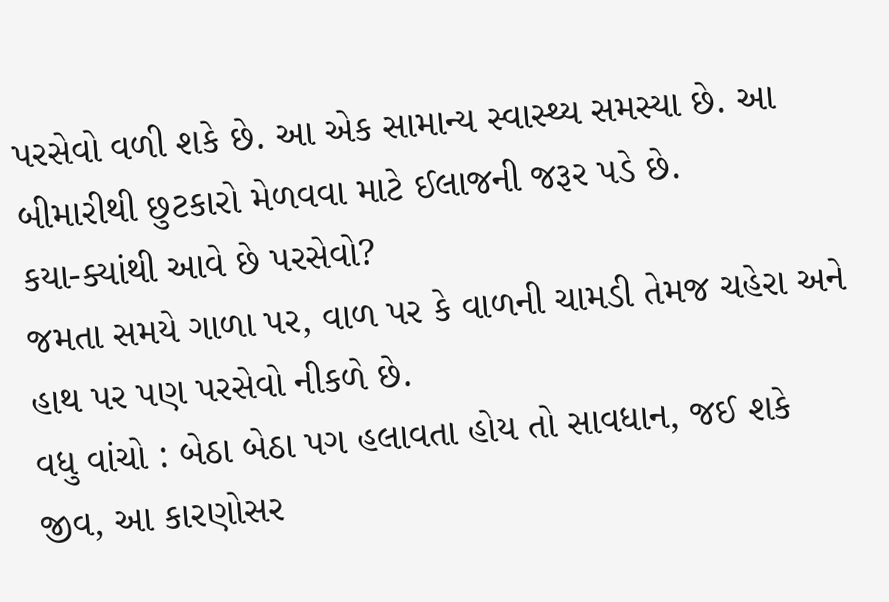પરસેવો વળી શકે છે. આ એક સામાન્ય સ્વાસ્થ્ય સમસ્યા છે. આ બીમારીથી છુટકારો મેળવવા માટે ઈલાજની જરૂર પડે છે.
કયા-ક્યાંથી આવે છે પરસેવો?
જમતા સમયે ગાળા પર, વાળ પર કે વાળની ચામડી તેમજ ચહેરા અને હાથ પર પણ પરસેવો નીકળે છે.
વધુ વાંચો : બેઠા બેઠા પગ હલાવતા હોય તો સાવધાન, જઈ શકે જીવ, આ કારણોસર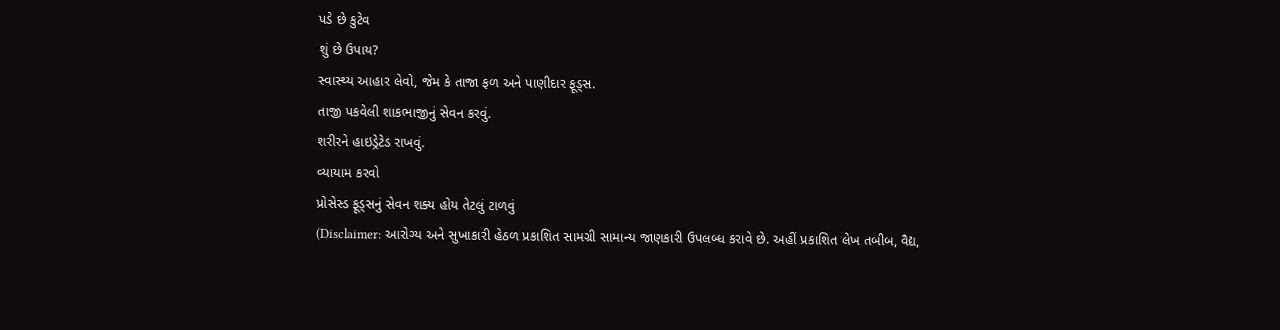પડે છે કુટેવ
શું છે ઉપાય?
સ્વાસ્થ્ય આહાર લેવો, જેમ કે તાજા ફળ અને પાણીદાર ફૂડ્સ.
તાજી પકવેલી શાકભાજીનું સેવન કરવું.
શરીરને હાઇડ્રેટેડ રાખવું.
વ્યાયામ કરવો
પ્રોસેસ્ડ ફૂડ્સનું સેવન શક્ય હોય તેટલું ટાળવું
(Disclaimer: આરોગ્ય અને સુખાકારી હેઠળ પ્રકાશિત સામગ્રી સામાન્ય જાણકારી ઉપલબ્ધ કરાવે છે. અહીં પ્રકાશિત લેખ તબીબ, વૈદ્ય,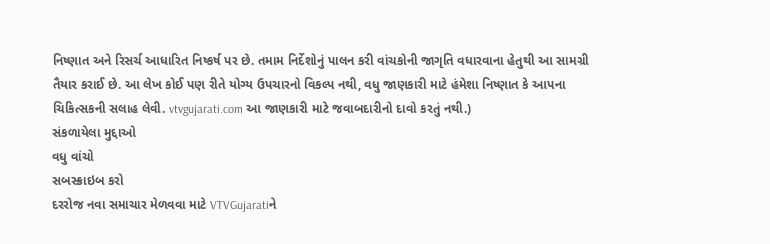નિષ્ણાત અને રિસર્ચ આધારિત નિષ્કર્ષ પર છે. તમામ નિર્દેશોનું પાલન કરી વાંચકોની જાગૃતિ વધારવાના હેતુથી આ સામગ્રી તૈયાર કરાઈ છે. આ લેખ કોઈ પણ રીતે યોગ્ય ઉપચારનો વિકલ્પ નથી, વધુ જાણકારી માટે હંમેશા નિષ્ણાત કે આપના ચિકિત્સકની સલાહ લેવી. vtvgujarati.com આ જાણકારી માટે જવાબદારીનો દાવો કરતું નથી.)
સંકળાયેલા મુદ્દાઓ
વધુ વાંચો
સબસ્ક્રાઇબ કરો
દરરોજ નવા સમાચાર મેળવવા માટે VTVGujaratiને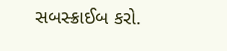સબસ્ક્રાઈબ કરો.